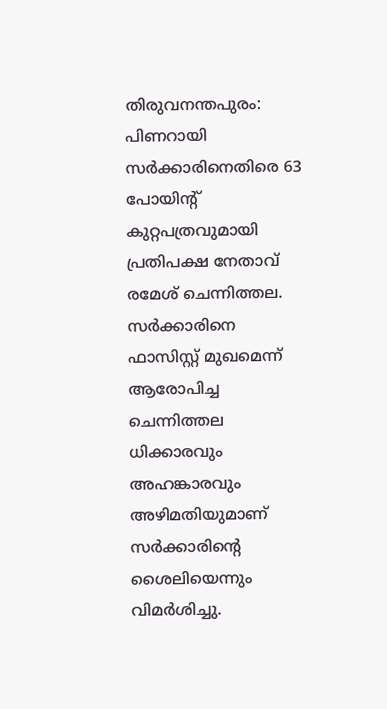തിരുവനന്തപുരം: പിണറായി സര്‍ക്കാരിനെതിരെ 63 പോയിന്റ് കുറ്റപത്രവുമായി പ്രതിപക്ഷ നേതാവ് രമേശ് ചെന്നിത്തല. സര്‍ക്കാരിനെ ഫാസിസ്റ്റ് മുഖമെന്ന് ആരോപിച്ച ചെന്നിത്തല ധിക്കാരവും അഹങ്കാരവും അഴിമതിയുമാണ് സര്‍ക്കാരിന്റെ ശൈലിയെന്നും വിമര്‍ശിച്ചു.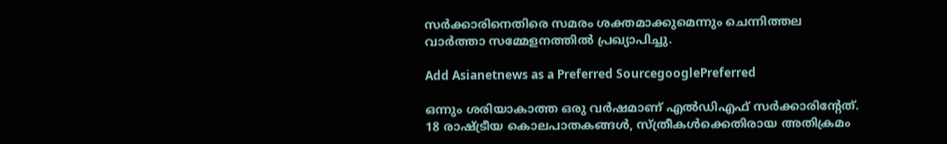സര്‍ക്കാരിനെതിരെ സമരം ശക്തമാക്കുമെന്നും ചെന്നിത്തല വാര്‍ത്താ സമ്മേളനത്തില്‍ പ്രഖ്യാപിച്ചു.

Add Asianetnews as a Preferred SourcegooglePreferred

ഒന്നും ശരിയാകാത്ത ഒരു വര്‍ഷമാണ് എല്‍ഡിഎഫ് സര്‍ക്കാരിന്റേത്. 18 രാഷ്ട്രീയ കൊലപാതകങ്ങള്‍, സ്ത്രീകള്‍ക്കെതിരായ അതിക്രമം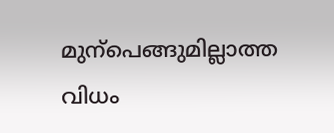മുന്‌പെങ്ങുമില്ലാത്ത വിധം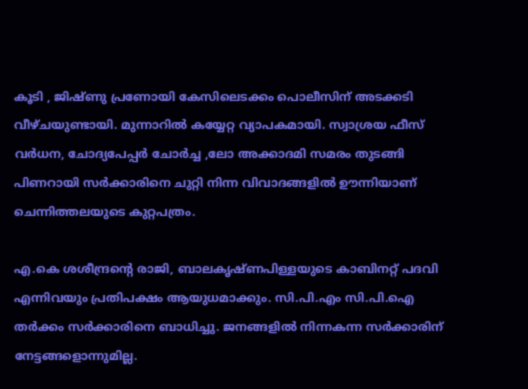കൂടി , ജിഷ്ണു പ്രണോയി കേസിലെടക്കം പൊലീസിന് അടക്കടി വീഴ്ചയുണ്ടായി. മുന്നാറില്‍ കയ്യേറ്റ വ്യാപകമായി. സ്വാശ്രയ ഫീസ് വര്‍ധന, ചോദ്യപേപ്പര്‍ ചോര്‍ച്ച ,ലോ അക്കാദമി സമരം തുടങ്ങി പിണറായി സര്‍ക്കാരിനെ ചുറ്റി നിന്ന വിവാദങ്ങളില്‍ ഊന്നിയാണ് ചെന്നിത്തലയുടെ കുറ്റപത്രം.

എ.കെ ശശീന്ദ്രന്റെ രാജി, ബാലകൃഷ്ണപിള്ളയുടെ കാബിനറ്റ് പദവി എന്നിവയും പ്രതിപക്ഷം ആയുധമാക്കും. സി.പി.എം സി.പി.ഐ തര്‍ക്കം സര്‍ക്കാരിനെ ബാധിച്ചു. ജനങ്ങളില്‍ നിന്നകന്ന സര്‍ക്കാരിന് നേട്ടങ്ങളൊന്നുമില്ല.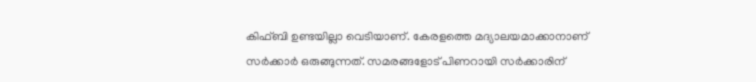കിഫ്ബി ഉണ്ടയില്ലാ വെടിയാണ്. കേരളത്തെ മദ്യാലയമാക്കാനാണ് സര്‍ക്കാര്‍ ഒരുങ്ങുന്നത്. സമരങ്ങളോട് പിണറായി സര്‍ക്കാരിന്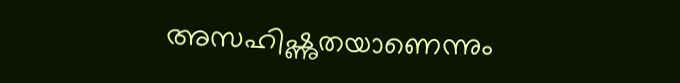അസഹിഷ്ണുതയാണെന്നും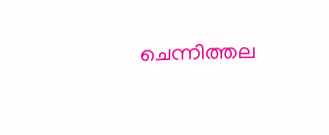ചെന്നിത്തല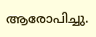ആരോപിച്ചു.